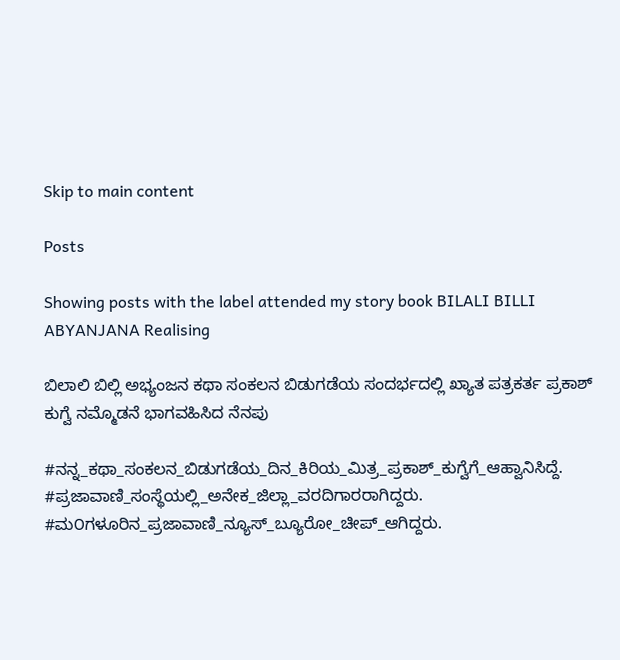Skip to main content

Posts

Showing posts with the label attended my story book BILALI BILLI ABYANJANA Realising

ಬಿಲಾಲಿ ಬಿಲ್ಲಿ ಅಭ್ಯಂಜನ ಕಥಾ ಸಂಕಲನ ಬಿಡುಗಡೆಯ ಸಂದರ್ಭದಲ್ಲಿ ಖ್ಯಾತ ಪತ್ರಕರ್ತ ಪ್ರಕಾಶ್ ಕುಗ್ವೆ ನಮ್ಮೊಡನೆ ಭಾಗವಹಿಸಿದ ನೆನಪು

#ನನ್ನ_ಕಥಾ_ಸಂಕಲನ_ಬಿಡುಗಡೆಯ_ದಿನ_ಕಿರಿಯ_ಮಿತ್ರ_ಪ್ರಕಾಶ್_ಕುಗ್ವೆಗೆ_ಆಹ್ವಾನಿಸಿದ್ದೆ. #ಪ್ರಜಾವಾಣಿ_ಸಂಸ್ಥೆಯಲ್ಲಿ_ಅನೇಕ_ಜಿಲ್ಲಾ_ವರದಿಗಾರರಾಗಿದ್ದರು. #ಮ೦ಗಳೂರಿನ_ಪ್ರಜಾವಾಣಿ_ನ್ಯೂಸ್_ಬ್ಯೂರೋ_ಚೀಪ್_ಆಗಿದ್ದರು.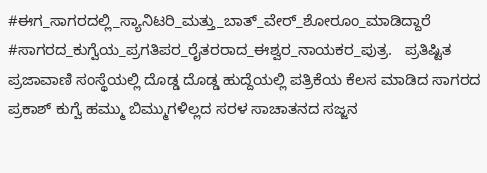#ಈಗ_ಸಾಗರದಲ್ಲಿ_ಸ್ಯಾನಿಟರಿ_ಮತ್ತು_ಬಾತ್_ವೇರ್_ಶೋರೂಂ_ಮಾಡಿದ್ದಾರೆ #ಸಾಗರದ_ಕುಗ್ವೆಯ_ಪ್ರಗತಿಪರ_ರೈತರರಾದ_ಈಶ್ವರ_ನಾಯಕರ_ಪುತ್ರ.   ಪ್ರತಿಷ್ಟಿತ ಪ್ರಜಾವಾಣಿ ಸಂಸ್ಥೆಯಲ್ಲಿ ದೊಡ್ಡ ದೊಡ್ಡ ಹುದ್ದೆಯಲ್ಲಿ ಪತ್ರಿಕೆಯ ಕೆಲಸ ಮಾಡಿದ ಸಾಗರದ ಪ್ರಕಾಶ್ ಕುಗ್ವೆ ಹಮ್ಮು ಬಿಮ್ಮುಗಳಿಲ್ಲದ ಸರಳ ಸಾಚಾತನದ ಸಜ್ಜನ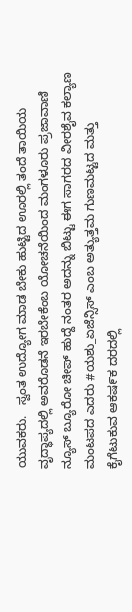ಯುವಕರು.   ಸ್ವಂತ ಉದ್ಯೋಗ ಮಾಡ ಬೇಕು ಹುಟ್ಟಿದ ಊರಲ್ಲಿ ತಂದೆ ತಾಯಿಯ ವೃದ್ಧಾಪ್ಯದಲ್ಲಿ ಅವರೊಡನೆ ಇರಬೇಕೆಂಬ ಯೋಚನೆಯಿಂದ ಮಂಗಳೂರು ಪ್ರಜಾವಾಣಿ ನ್ಯೂಸ್ ಬ್ಯೂರೋ ಚೀಪ್ ಹುದ್ದೆ ನಂತರ ಅದನ್ನು ಬಿಟ್ಟು ಈಗ ಸಾಗರದ ವೀರಶೈವ ಕಲ್ಯಾಣ ಮಂಟಪದ ಎದರು #ಯಶು_ಏಜೆನ್ಸಿಸ್ ಎಂಬ ಅತ್ಯುತ್ತಮ ಗುಣಮಟ್ಟದ ಮತ್ತು ಕೈಗೆಟುಕುವ ಆಕಷ೯ಕ ದರದಲ್ಲಿ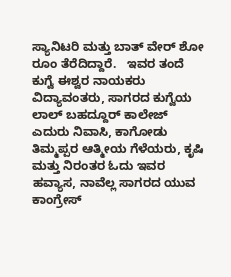ಸ್ಯಾನಿಟರಿ ಮತ್ತು ಬಾತ್ ವೇರ್ ಶೋ ರೂಂ ತೆರೆದಿದ್ದಾರೆ.   ಇವರ ತಂದೆ ಕುಗ್ವೆ ಈಶ್ವರ ನಾಯಕರು ವಿದ್ಯಾವಂತರು, ಸಾಗರದ ಕುಗ್ವೆಯ ಲಾಲ್ ಬಹದ್ದೂರ್ ಕಾಲೇಜ್ ಎದುರು ನಿವಾಸಿ, ಕಾಗೋಡು ತಿಮ್ಮಪ್ಪರ ಆತ್ಮೀಯ ಗೆಳೆಯರು, ಕೃಷಿ ಮತ್ತು ನಿರಂತರ ಓದು ಇವರ ಹವ್ಯಾಸ, ನಾವೆಲ್ಲ ಸಾಗರದ ಯುವ ಕಾಂಗ್ರೇಸ್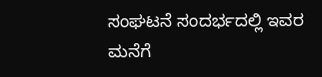ಸಂಘಟನೆ ಸಂದರ್ಭದಲ್ಲಿ ಇವರ ಮನೆಗೆ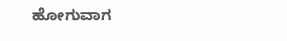ಹೋಗುವಾಗ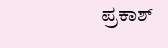ಪ್ರಕಾಶ್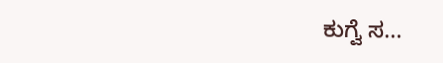ಕುಗ್ವೆ ಸ...